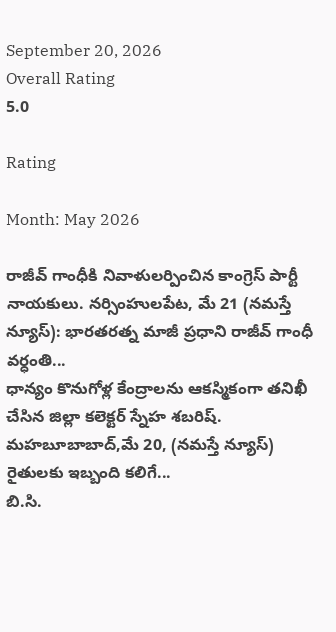September 20, 2026
Overall Rating
5.0

Rating

Month: May 2026

రాజీవ్ గాంధీకి నివాళులర్పించిన కాంగ్రెస్ పార్టీ నాయకులు. నర్సింహులపేట, మే 21 (నమస్తే న్యూస్): భారతరత్న మాజీ ప్రధాని రాజీవ్ గాంధీ వర్ధంతి...
ధాన్యం కొనుగోళ్ల కేంద్రాలను ఆకస్మికంగా తనిఖీ చేసిన జిల్లా కలెక్టర్ స్నేహ శబరిష్. మహబూబాబాద్,మే 20, (నమస్తే న్యూస్) రైతులకు ఇబ్బంది కలిగే...
బి.సి.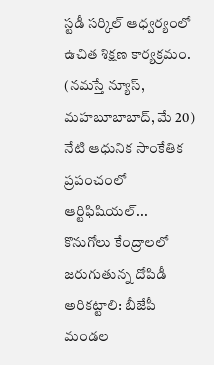స్టడీ సర్కిల్ ఆధ్వర్యంలో ఉచిత శిక్షణ కార్యక్రమం. (నమస్తే న్యూస్, మహబూబాబాద్, మే 20) నేటి ఆధునిక సాంకేతిక ప్రపంచంలో ఆర్టిఫిషియల్...
కొనుగోలు కేంద్రాలలో జరుగుతున్న దోపిడీ అరికట్టాలి: బీజేపీ మండల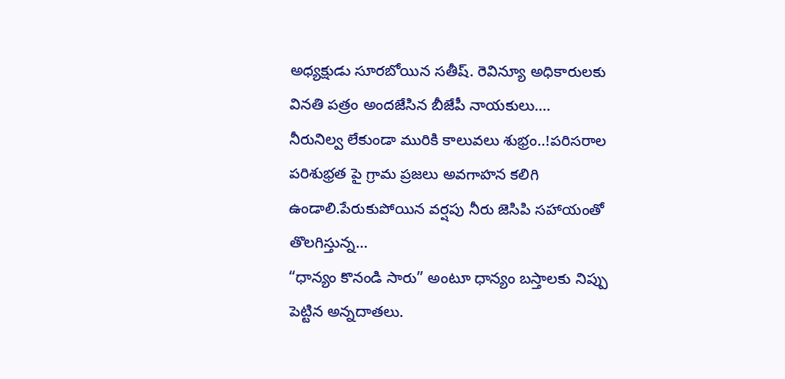అధ్యక్షుడు సూరబోయిన సతీష్. రెవిన్యూ అధికారులకు వినతి పత్రం అందజేసిన బీజేపీ నాయకులు....
నీరునిల్వ లేకుండా మురికి కాలువలు శుభ్రం..!పరిసరాల పరిశుభ్రత పై గ్రామ ప్రజలు అవగాహన కలిగి ఉండాలి.పేరుకుపోయిన వర్షపు నీరు జెసిపి సహాయంతో తొలగిస్తున్న...
“ధాన్యం కొనండి సారు” అంటూ ధాన్యం బస్తాలకు నిప్పు పెట్టిన అన్నదాతలు.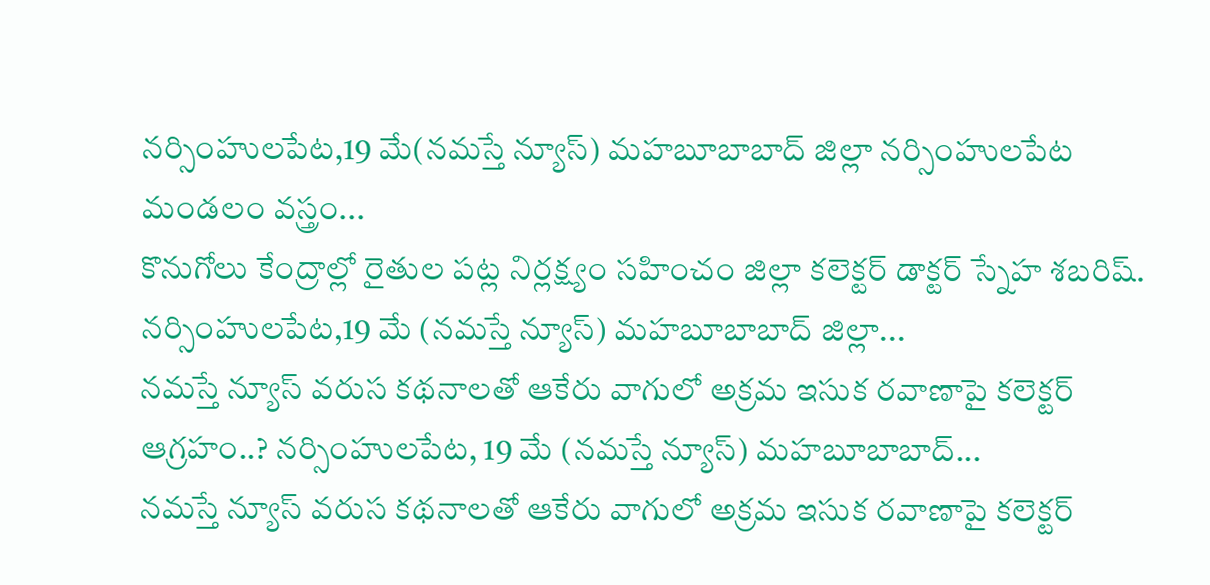నర్సింహులపేట,19 మే(నమస్తే న్యూస్) మహబూబాబాద్ జిల్లా నర్సింహులపేట మండలం వస్త్రం...
కొనుగోలు కేంద్రాల్లో రైతుల పట్ల నిర్లక్ష్యం సహించం జిల్లా కలెక్టర్ డాక్టర్ స్నేహ శబరిష్. నర్సింహులపేట,19 మే (నమస్తే న్యూస్) మహబూబాబాద్ జిల్లా...
నమస్తే న్యూస్ వరుస కథనాలతో ఆకేరు వాగులో అక్రమ ఇసుక రవాణాపై కలెక్టర్ ఆగ్రహం..? నర్సింహులపేట, 19 మే (నమస్తే న్యూస్) మహబూబాబాద్...
నమస్తే న్యూస్ వరుస కథనాలతో ఆకేరు వాగులో అక్రమ ఇసుక రవాణాపై కలెక్టర్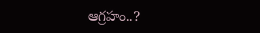ఆగ్రహం..?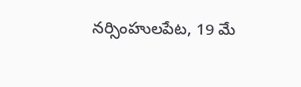నర్సింహులపేట, 19 మే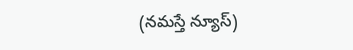(నమస్తే న్యూస్)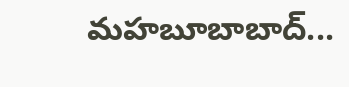మహబూబాబాద్...